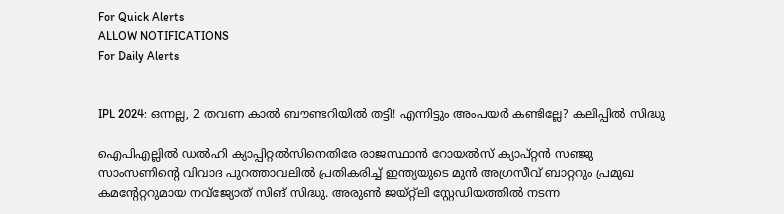For Quick Alerts
ALLOW NOTIFICATIONS
For Daily Alerts


IPL 2024: ഒന്നല്ല, 2 തവണ കാല്‍ ബൗണ്ടറിയില്‍ തട്ടി! എന്നിട്ടും അംപയര്‍ കണ്ടില്ലേ? കലിപ്പില്‍ സിദ്ധു

ഐപിഎല്ലില്‍ ഡല്‍ഹി ക്യാപ്പിറ്റല്‍സിനെതിരേ രാജസ്ഥാന്‍ റോയല്‍സ് ക്യാപ്റ്റന്‍ സഞ്ജു സാംസണിന്റെ വിവാദ പുറത്താവലില്‍ പ്രതികരിച്ച് ഇന്ത്യയുടെ മുന്‍ അഗ്രസീവ് ബാറ്ററും പ്രമുഖ കമന്റേറ്ററുമായ നവ്‌ജ്യോത് സിങ് സിദ്ധു. അരുണ്‍ ജയ്റ്റ്‌ലി സ്റ്റേഡിയത്തില്‍ നടന്ന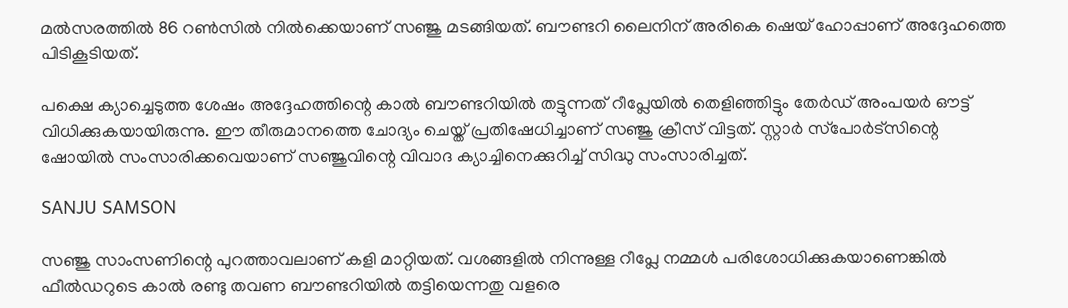മല്‍സരത്തില്‍ 86 റണ്‍സില്‍ നില്‍ക്കെയാണ് സഞ്ജു മടങ്ങിയത്. ബൗണ്ടറി ലൈനിന് അരികെ ഷെയ് ഹോപ്പാണ് അദ്ദേഹത്തെ പിടികൂടിയത്.

പക്ഷെ ക്യാച്ചെടുത്ത ശേഷം അദ്ദേഹത്തിന്റെ കാല്‍ ബൗണ്ടറിയില്‍ തട്ടുന്നത് റീപ്ലേയില്‍ തെളിഞ്ഞിട്ടും തേര്‍ഡ് അംപയര്‍ ഔട്ട് വിധിക്കുകയായിരുന്നു. ഈ തീരുമാനത്തെ ചോദ്യം ചെയ്ത് പ്രതിഷേധിച്ചാണ് സഞ്ജു ക്രീസ് വിട്ടത്. സ്റ്റാര്‍ സ്‌പോര്‍ട്‌സിന്റെ ഷോയില്‍ സംസാരിക്കവെയാണ് സഞ്ജുവിന്റെ വിവാദ ക്യാച്ചിനെക്കുറിച്ച് സിദ്ധു സംസാരിച്ചത്.

SANJU SAMSON

സഞ്ജു സാംസണിന്റെ പുറത്താവലാണ് കളി മാറ്റിയത്. വശങ്ങളില്‍ നിന്നുള്ള റീപ്ലേ നമ്മള്‍ പരിശോധിക്കുകയാണെങ്കില്‍ ഫീല്‍ഡറുടെ കാല്‍ രണ്ടു തവണ ബൗണ്ടറിയില്‍ തട്ടിയെന്നതു വളരെ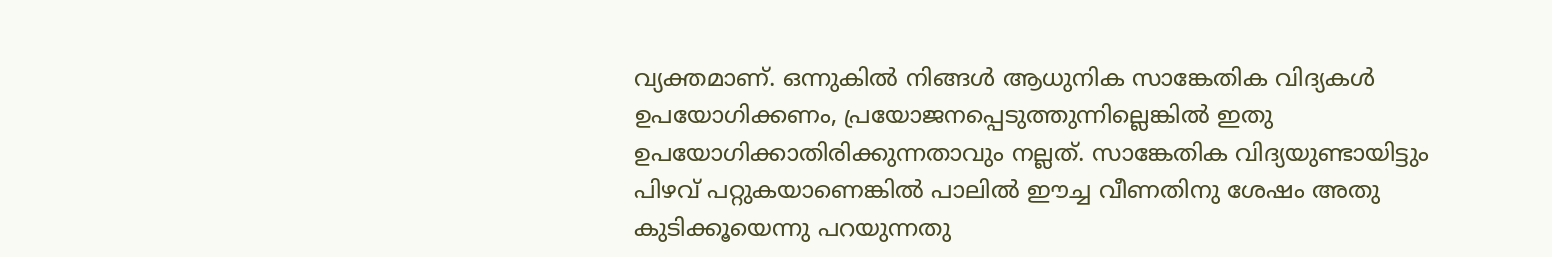വ്യക്തമാണ്. ഒന്നുകില്‍ നിങ്ങള്‍ ആധുനിക സാങ്കേതിക വിദ്യകള്‍ ഉപയോഗിക്കണം, പ്രയോജനപ്പെടുത്തുന്നില്ലെങ്കില്‍ ഇതു ഉപയോഗിക്കാതിരിക്കുന്നതാവും നല്ലത്. സാങ്കേതിക വിദ്യയുണ്ടായിട്ടും പിഴവ് പറ്റുകയാണെങ്കില്‍ പാലില്‍ ഈച്ച വീണതിനു ശേഷം അതു കുടിക്കൂയെന്നു പറയുന്നതു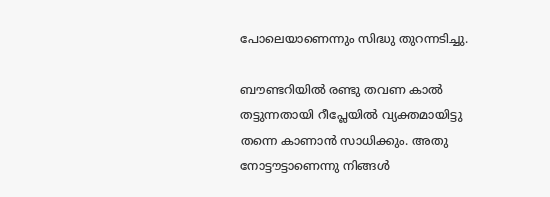പോലെയാണെന്നും സിദ്ധു തുറന്നടിച്ചു.

ബൗണ്ടറിയില്‍ രണ്ടു തവണ കാല്‍ തട്ടുന്നതായി റീപ്ലേയില്‍ വ്യക്തമായിട്ടു തന്നെ കാണാന്‍ സാധിക്കും. അതു നോട്ടൗട്ടാണെന്നു നിങ്ങള്‍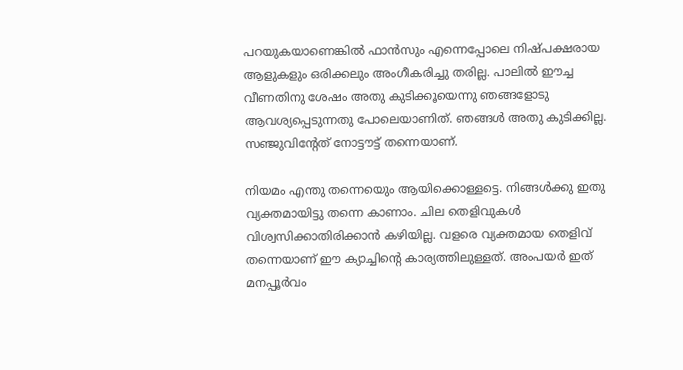പറയുകയാണെങ്കില്‍ ഫാന്‍സും എന്നെപ്പോലെ നിഷ്പക്ഷരായ ആളുകളും ഒരിക്കലും അംഗീകരിച്ചു തരില്ല. പാലില്‍ ഈച്ച വീണതിനു ശേഷം അതു കുടിക്കൂയെന്നു ഞങ്ങളോടു ആവശ്യപ്പെടുന്നതു പോലെയാണിത്. ഞങ്ങള്‍ അതു കുടിക്കില്ല. സഞ്ജുവിന്റേത് നോട്ടൗട്ട് തന്നെയാണ്.

നിയമം എന്തു തന്നെയെും ആയിക്കൊള്ളട്ടെ. നിങ്ങള്‍ക്കു ഇതു വ്യക്തമായിട്ടു തന്നെ കാണാം. ചില തെളിവുകള്‍ വിശ്വസിക്കാതിരിക്കാന്‍ കഴിയില്ല. വളരെ വ്യക്തമായ തെളിവ് തന്നെയാണ് ഈ ക്യാച്ചിന്റെ കാര്യത്തിലുള്ളത്. അംപയര്‍ ഇത് മനപ്പൂര്‍വം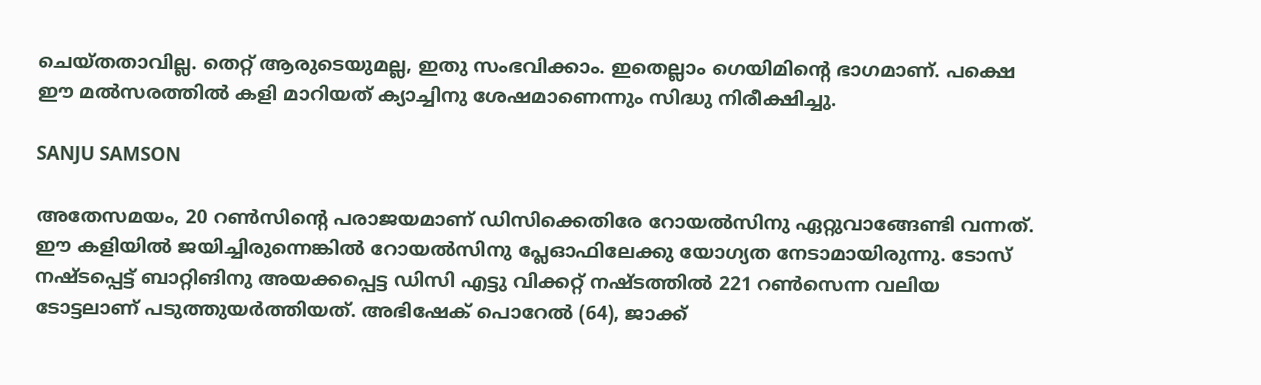ചെയ്തതാവില്ല. തെറ്റ് ആരുടെയുമല്ല, ഇതു സംഭവിക്കാം. ഇതെല്ലാം ഗെയിമിന്റെ ഭാഗമാണ്. പക്ഷെ ഈ മല്‍സരത്തില്‍ കളി മാറിയത് ക്യാച്ചിനു ശേഷമാണെന്നും സിദ്ധു നിരീക്ഷിച്ചു.

SANJU SAMSON

അതേസമയം, 20 റണ്‍സിന്റെ പരാജയമാണ് ഡിസിക്കെതിരേ റോയല്‍സിനു ഏറ്റുവാങ്ങേണ്ടി വന്നത്. ഈ കളിയില്‍ ജയിച്ചിരുന്നെങ്കില്‍ റോയല്‍സിനു പ്ലേഓഫിലേക്കു യോഗ്യത നേടാമായിരുന്നു. ടോസ് നഷ്ടപ്പെട്ട് ബാറ്റിങിനു അയക്കപ്പെട്ട ഡിസി എട്ടു വിക്കറ്റ് നഷ്ടത്തില്‍ 221 റണ്‍സെന്ന വലിയ ടോട്ടലാണ് പടുത്തുയര്‍ത്തിയത്. അഭിഷേക് പൊറേല്‍ (64), ജാക്ക്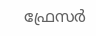ഫ്രേസര്‍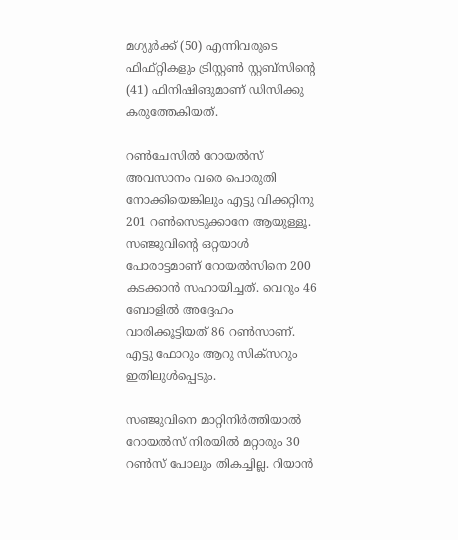മഗ്യുര്‍ക്ക് (50) എന്നിവരുടെ ഫിഫ്റ്റികളും ട്രിസ്റ്റണ്‍ സ്റ്റബ്‌സിന്റെ (41) ഫിനിഷിങുമാണ് ഡിസിക്കു കരുത്തേകിയത്.

റണ്‍ചേസില്‍ റോയല്‍സ് അവസാനം വരെ പൊരുതി നോക്കിയെങ്കിലും എട്ടു വിക്കറ്റിനു 201 റണ്‍സെടുക്കാനേ ആയുള്ളൂ. സഞ്ജുവിന്റെ ഒറ്റയാള്‍ പോരാട്ടമാണ് റോയല്‍സിനെ 200 കടക്കാന്‍ സഹായിച്ചത്. വെറും 46 ബോളില്‍ അദ്ദേഹം വാരിക്കൂട്ടിയത് 86 റണ്‍സാണ്. എട്ടു ഫോറും ആറു സിക്‌സറും ഇതിലുള്‍പ്പെടും.

സഞ്ജുവിനെ മാറ്റിനിര്‍ത്തിയാല്‍ റോയല്‍സ് നിരയില്‍ മറ്റാരും 30 റണ്‍സ് പോലും തികച്ചില്ല. റിയാന്‍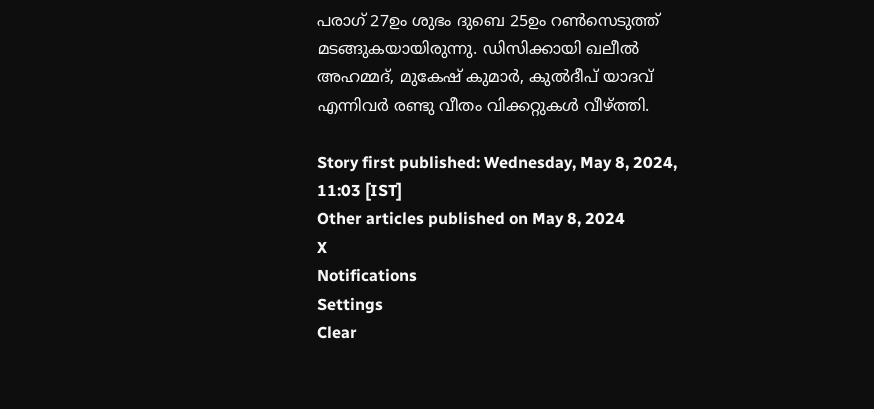പരാഗ് 27ഉം ശുഭം ദുബെ 25ഉം റണ്‍സെടുത്ത് മടങ്ങുകയായിരുന്നു. ഡിസിക്കായി ഖലീല്‍ അഹമ്മദ്, മുകേഷ് കുമാര്‍, കുല്‍ദീപ് യാദവ് എന്നിവര്‍ രണ്ടു വീതം വിക്കറ്റുകള്‍ വീഴ്ത്തി.

Story first published: Wednesday, May 8, 2024, 11:03 [IST]
Other articles published on May 8, 2024
X
Notifications
Settings
Clear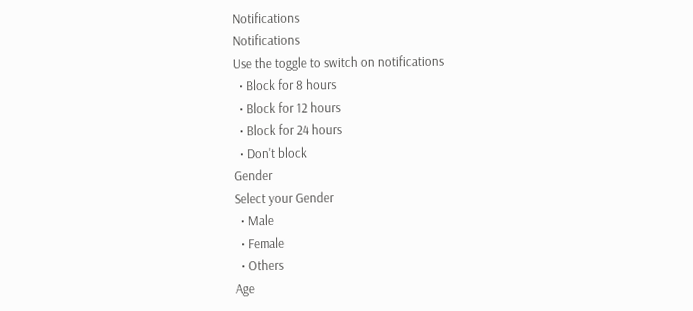Notifications
Notifications
Use the toggle to switch on notifications
  • Block for 8 hours
  • Block for 12 hours
  • Block for 24 hours
  • Don't block
Gender
Select your Gender
  • Male
  • Female
  • Others
Age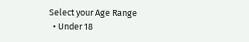Select your Age Range
  • Under 18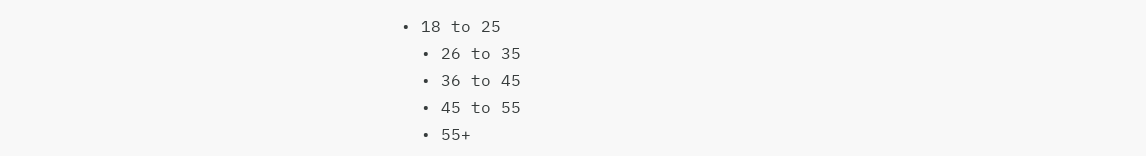• 18 to 25
  • 26 to 35
  • 36 to 45
  • 45 to 55
  • 55+